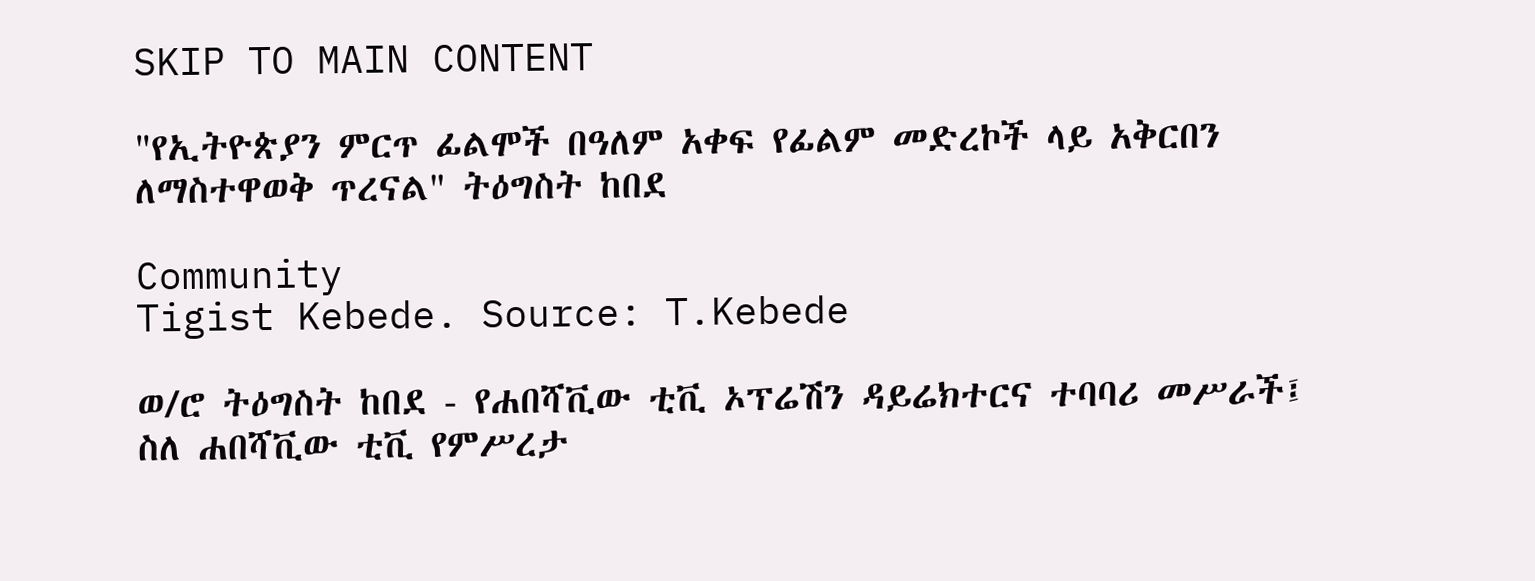SKIP TO MAIN CONTENT

"የኢትዮጵያን ምርጥ ፊልሞች በዓለም አቀፍ የፊልም መድረኮች ላይ አቅርበን ለማስተዋወቅ ጥረናል" ትዕግስት ከበደ

Community
Tigist Kebede. Source: T.Kebede

ወ/ሮ ትዕግስት ከበደ - የሐበሻቪው ቲቪ ኦፕሬሽን ዳይሬክተርና ተባባሪ መሥራች፤ ስለ ሐበሻቪው ቲቪ የምሥረታ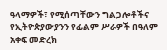ዓላማዎች፣ የሚሰጣቸውን ግልጋሎቶችና የኢትዮጵያውያንን የፊልም ሥራዎች በዓለም አቀፍ መድረክ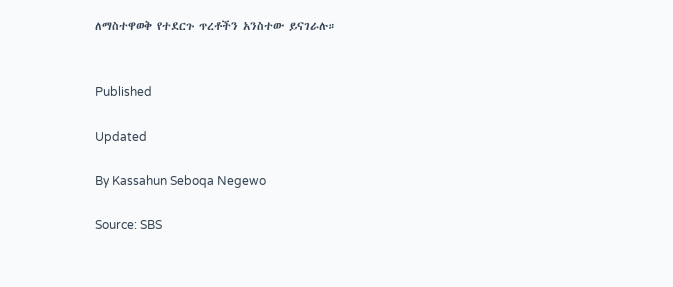ለማስተዋወቅ የተደርጉ ጥረቶችን አንስተው ይናገራሉ።


Published

Updated

By Kassahun Seboqa Negewo

Source: SBS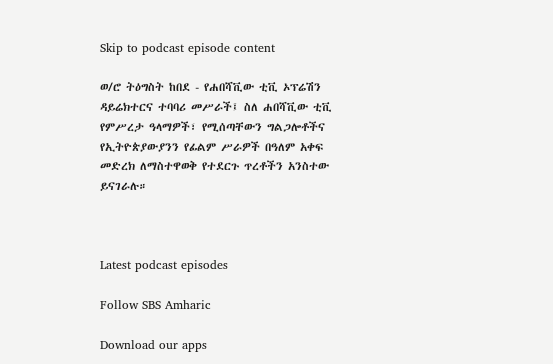Skip to podcast episode content

ወ/ሮ ትዕግስት ከበደ - የሐበሻቪው ቲቪ ኦፕሬሽን ዳይሬክተርና ተባባሪ መሥራች፤ ስለ ሐበሻቪው ቲቪ የምሥረታ ዓላማዎች፣ የሚሰጣቸውን ግልጋሎቶችና የኢትዮጵያውያንን የፊልም ሥራዎች በዓለም አቀፍ መድረክ ለማስተዋወቅ የተደርጉ ጥረቶችን አንስተው ይናገራሉ።



Latest podcast episodes

Follow SBS Amharic

Download our apps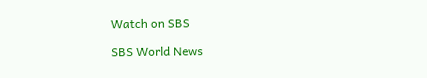Watch on SBS

SBS World News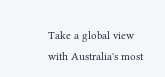Take a global view with Australia's most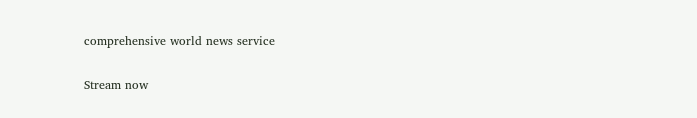comprehensive world news service

Stream now